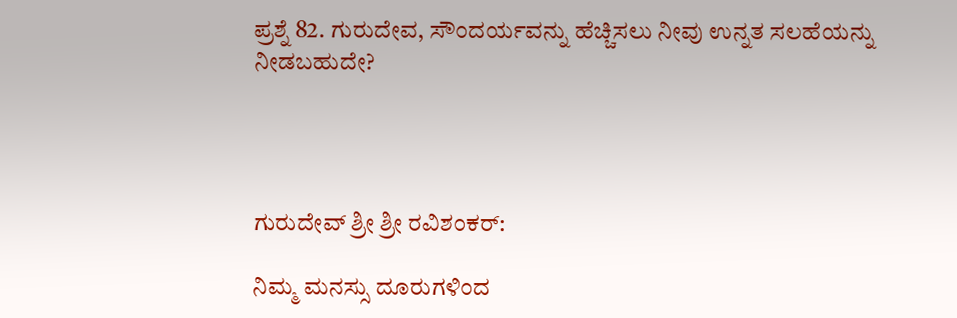ಪ್ರಶ್ನೆ 82. ಗುರುದೇವ, ಸೌಂದರ್ಯವನ್ನು ಹೆಚ್ಚಿಸಲು ನೀವು ಉನ್ನತ ಸಲಹೆಯನ್ನು ನೀಡಬಹುದೇ?




ಗುರುದೇವ್ ಶ್ರೀ ಶ್ರೀ ರವಿಶಂಕರ್:

ನಿಮ್ಮ ಮನಸ್ಸು ದೂರುಗಳಿಂದ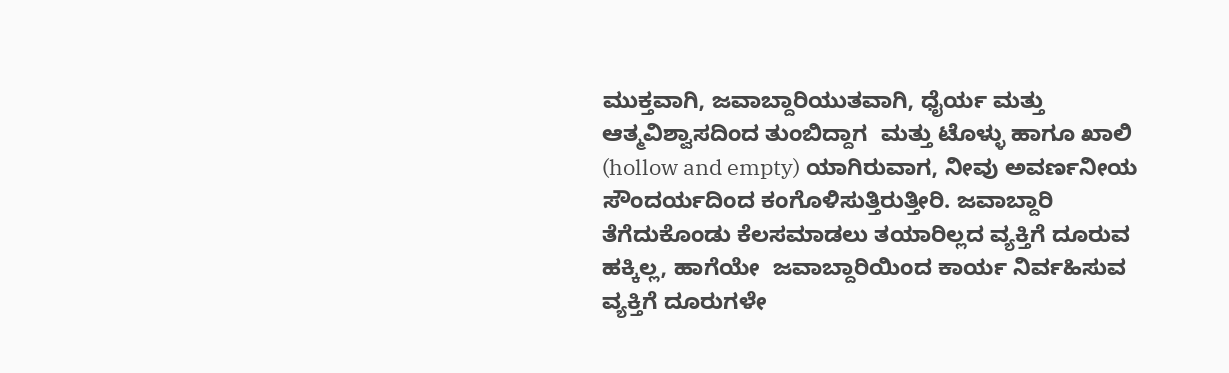ಮುಕ್ತವಾಗಿ, ಜವಾಬ್ದಾರಿಯುತವಾಗಿ, ಧೈರ್ಯ ಮತ್ತು ಆತ್ಮವಿಶ್ವಾಸದಿಂದ ತುಂಬಿದ್ದಾಗ  ಮತ್ತು ಟೊಳ್ಳು ಹಾಗೂ ಖಾಲಿ (hollow and empty) ಯಾಗಿರುವಾಗ, ನೀವು ಅವರ್ಣನೀಯ ಸೌಂದರ್ಯದಿಂದ ಕಂಗೊಳಿಸುತ್ತಿರುತ್ತೀರಿ. ಜವಾಬ್ದಾರಿ ತೆಗೆದುಕೊಂಡು ಕೆಲಸಮಾಡಲು ತಯಾರಿಲ್ಲದ ವ್ಯಕ್ತಿಗೆ ದೂರುವ ಹಕ್ಕಿಲ್ಲ, ಹಾಗೆಯೇ  ಜವಾಬ್ದಾರಿಯಿಂದ ಕಾರ್ಯ ನಿರ್ವಹಿಸುವ ವ್ಯಕ್ತಿಗೆ ದೂರುಗಳೇ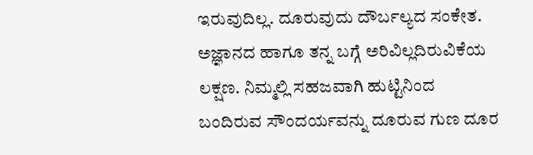ಇರುವುದಿಲ್ಲ. ದೂರುವುದು ದೌರ್ಬಲ್ಯದ ಸಂಕೇತ. ಅಜ್ಞಾನದ ಹಾಗೂ ತನ್ನ ಬಗ್ಗೆ ಅರಿವಿಲ್ಲದಿರುವಿಕೆಯ ಲಕ್ಷಣ. ನಿಮ್ಮಲ್ಲಿ ಸಹಜವಾಗಿ ಹುಟ್ಟಿನಿಂದ ಬಂದಿರುವ ಸೌಂದರ್ಯವನ್ನು ದೂರುವ ಗುಣ ದೂರ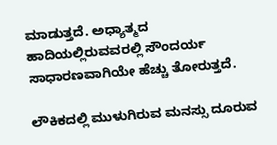ಮಾಡುತ್ತದೆ. ಅಧ್ಯಾತ್ಮದ ಹಾದಿಯಲ್ಲಿರುವವರಲ್ಲಿ ಸೌಂದರ್ಯ ಸಾಧಾರಣವಾಗಿಯೇ ಹೆಚ್ಚು ತೋರುತ್ತದೆ.

ಲೌಕಿಕದಲ್ಲಿ ಮುಳುಗಿರುವ ಮನಸ್ಸು ದೂರುವ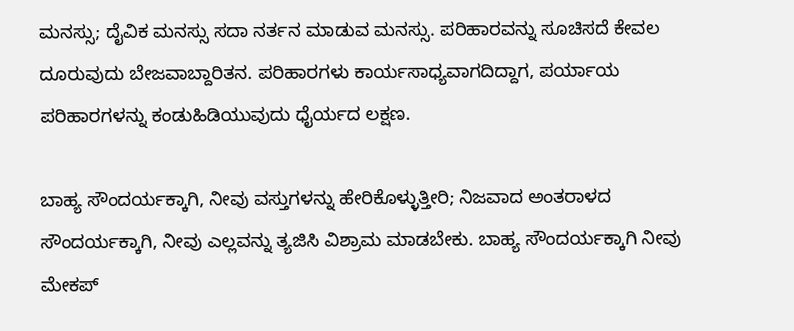ಮನಸ್ಸು; ದೈವಿಕ ಮನಸ್ಸು ಸದಾ ನರ್ತನ ಮಾಡುವ ಮನಸ್ಸು. ಪರಿಹಾರವನ್ನು ಸೂಚಿಸದೆ ಕೇವಲ ದೂರುವುದು ಬೇಜವಾಬ್ದಾರಿತನ. ಪರಿಹಾರಗಳು ಕಾರ್ಯಸಾಧ್ಯವಾಗದಿದ್ದಾಗ, ಪರ್ಯಾಯ ಪರಿಹಾರಗಳನ್ನು ಕಂಡುಹಿಡಿಯುವುದು ಧೈರ್ಯದ ಲಕ್ಷಣ.

ಬಾಹ್ಯ ಸೌಂದರ್ಯಕ್ಕಾಗಿ, ನೀವು ವಸ್ತುಗಳನ್ನು ಹೇರಿಕೊಳ್ಳುತ್ತೀರಿ; ನಿಜವಾದ ಅಂತರಾಳದ ಸೌಂದರ್ಯಕ್ಕಾಗಿ, ನೀವು ಎಲ್ಲವನ್ನು ತ್ಯಜಿಸಿ ವಿಶ್ರಾಮ ಮಾಡಬೇಕು. ಬಾಹ್ಯ ಸೌಂದರ್ಯಕ್ಕಾಗಿ ನೀವು ಮೇಕಪ್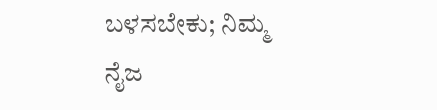ಬಳಸಬೇಕು; ನಿಮ್ಮ ನೈಜ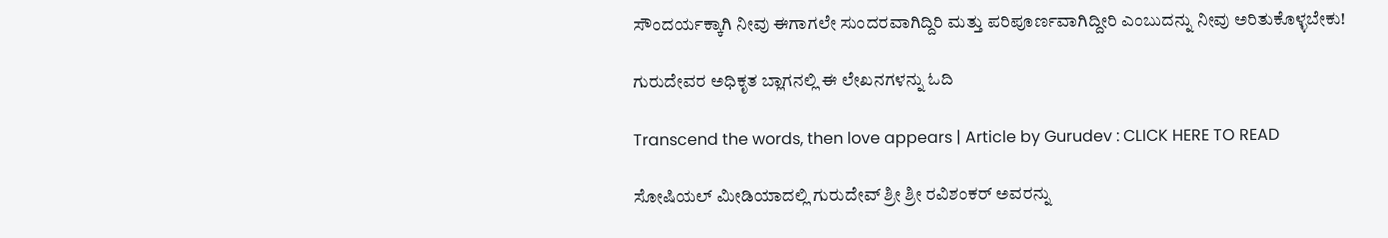ಸೌಂದರ್ಯಕ್ಕಾಗಿ ನೀವು ಈಗಾಗಲೇ ಸುಂದರವಾಗಿದ್ದಿರಿ ಮತ್ತು ಪರಿಪೂರ್ಣವಾಗಿದ್ದೀರಿ ಎಂಬುದನ್ನು ನೀವು ಅರಿತುಕೊಳ್ಳಬೇಕು!

ಗುರುದೇವರ ಅಧಿಕೃತ ಬ್ಲಾಗನಲ್ಲಿ ಈ ಲೇಖನಗಳನ್ನು ಓದಿ

Transcend the words, then love appears | Article by Gurudev : CLICK HERE TO READ

ಸೋಷಿಯಲ್ ಮೀಡಿಯಾದಲ್ಲಿ ಗುರುದೇವ್ ಶ್ರೀ ಶ್ರೀ ರವಿಶಂಕರ್ ಅವರನ್ನು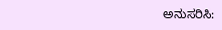ಅನುಸರಿಸಿ: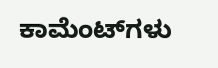ಕಾಮೆಂಟ್‌ಗಳು